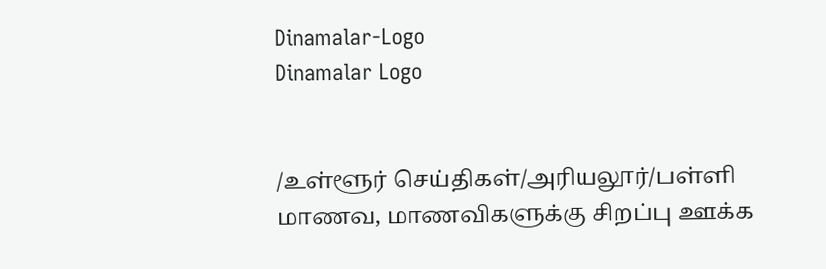Dinamalar-Logo
Dinamalar Logo


/உள்ளூர் செய்திகள்/அரியலூர்/பள்ளி மாணவ, மாணவிகளுக்கு சிறப்பு ஊக்க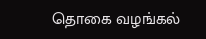தொகை வழங்கல்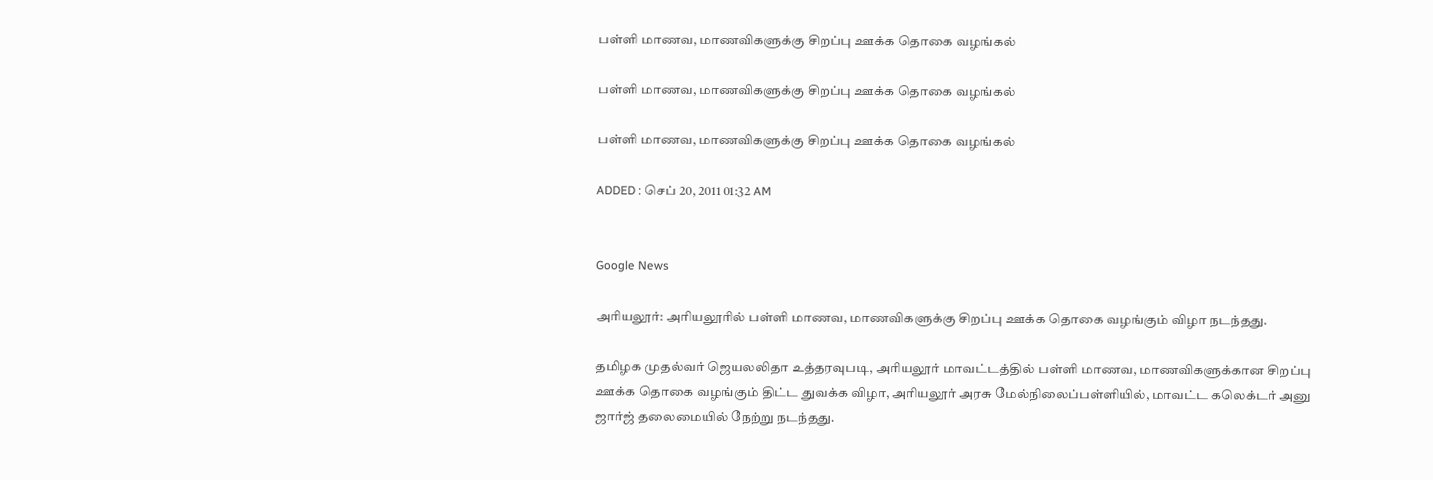பள்ளி மாணவ, மாணவிகளுக்கு சிறப்பு ஊக்க தொகை வழங்கல்

பள்ளி மாணவ, மாணவிகளுக்கு சிறப்பு ஊக்க தொகை வழங்கல்

பள்ளி மாணவ, மாணவிகளுக்கு சிறப்பு ஊக்க தொகை வழங்கல்

ADDED : செப் 20, 2011 01:32 AM


Google News

அரியலூர்: அரியலூரில் பள்ளி மாணவ, மாணவிகளுக்கு சிறப்பு ஊக்க தொகை வழங்கும் விழா நடந்தது.

தமிழக முதல்வர் ஜெயலலிதா உத்தரவுபடி, அரியலூர் மாவட்டத்தில் பள்ளி மாணவ, மாணவிகளுக்கான சிறப்பு ஊக்க தொகை வழங்கும் திட்ட துவக்க விழா, அரியலூர் அரசு மேல்நிலைப்பள்ளியில், மாவட்ட கலெக்டர் அனு ஜார்ஜ் தலைமையில் நேற்று நடந்தது.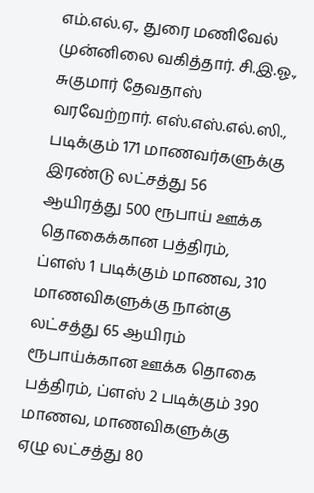எம்.எல்.ஏ., துரை மணிவேல் முன்னிலை வகித்தார். சி.இ.ஓ., சுகுமார் தேவதாஸ் வரவேற்றார். எஸ்.எஸ்.எல்.ஸி., படிக்கும் 171 மாணவர்களுக்கு இரண்டு லட்சத்து 56 ஆயிரத்து 500 ரூபாய் ஊக்க தொகைக்கான பத்திரம், ப்ளஸ் 1 படிக்கும் மாணவ, 310 மாணவிகளுக்கு நான்கு லட்சத்து 65 ஆயிரம் ரூபாய்க்கான ஊக்க தொகை பத்திரம், ப்ளஸ் 2 படிக்கும் 390 மாணவ, மாணவிகளுக்கு ஏழு லட்சத்து 80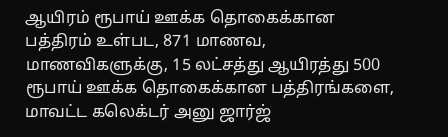ஆயிரம் ரூபாய் ஊக்க தொகைக்கான பத்திரம் உள்பட, 871 மாணவ, மாணவிகளுக்கு, 15 லட்சத்து ஆயிரத்து 500 ரூபாய் ஊக்க தொகைக்கான பத்திரங்களை, மாவட்ட கலெக்டர் அனு ஜார்ஜ்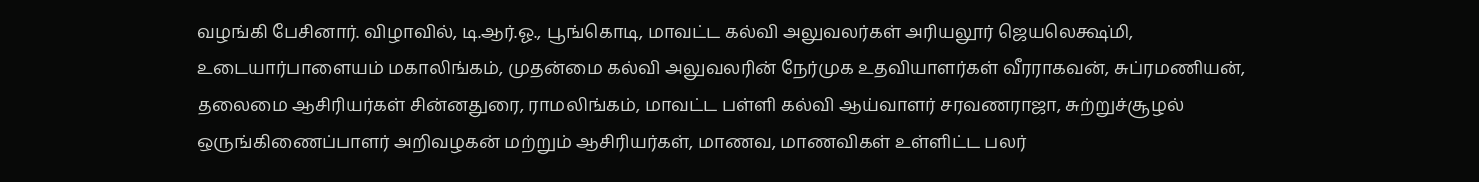வழங்கி பேசினார். விழாவில், டி.ஆர்.ஓ., பூங்கொடி, மாவட்ட கல்வி அலுவலர்கள் அரியலூர் ஜெயலெக்ஷ்மி, உடையார்பாளையம் மகாலிங்கம், முதன்மை கல்வி அலுவலரின் நேர்முக உதவியாளர்கள் வீரராகவன், சுப்ரமணியன், தலைமை ஆசிரியர்கள் சின்னதுரை, ராமலிங்கம், மாவட்ட பள்ளி கல்வி ஆய்வாளர் சரவணராஜா, சுற்றுச்சூழல் ஒருங்கிணைப்பாளர் அறிவழகன் மற்றும் ஆசிரியர்கள், மாணவ, மாணவிகள் உள்ளிட்ட பலர்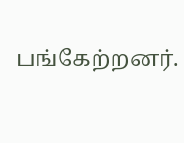பங்கேற்றனர்.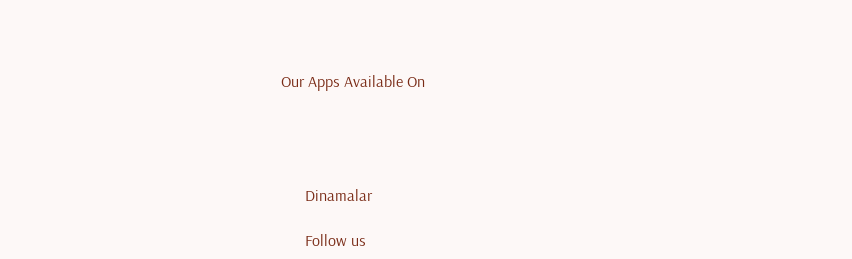Our Apps Available On




      Dinamalar

      Follow us